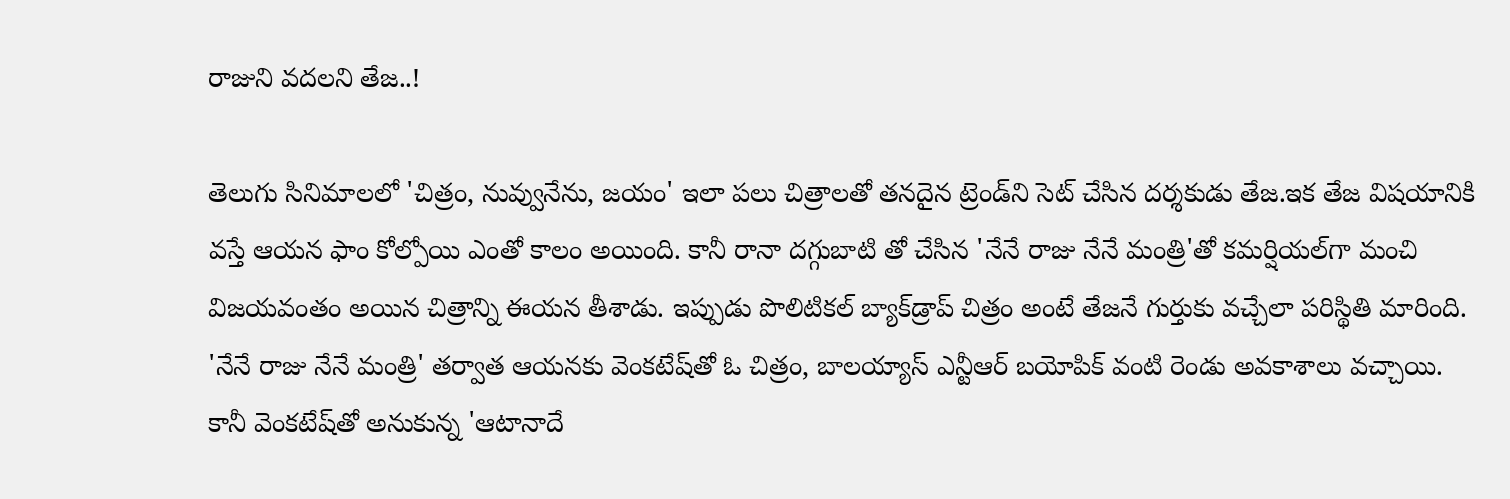రాజుని వదలని తేజ..!

తెలుగు సినిమాలలో 'చిత్రం, నువ్వునేను, జయం' ఇలా పలు చిత్రాలతో తనదైన ట్రెండ్‌ని సెట్‌ చేసిన దర్శకుడు తేజ.ఇక తేజ విషయానికి వస్తే ఆయన ఫాం కోల్పోయి ఎంతో కాలం అయింది. కానీ రానా దగ్గుబాటి తో చేసిన 'నేనే రాజు నేనే మంత్రి'తో కమర్షియల్‌గా మంచి విజయవంతం అయిన చిత్రాన్ని ఈయన తీశాడు. ఇప్పుడు పొలిటికల్‌ బ్యాక్‌డ్రాప్‌ చిత్రం అంటే తేజనే గుర్తుకు వచ్చేలా పరిస్థితి మారింది. 'నేనే రాజు నేనే మంత్రి' తర్వాత ఆయనకు వెంకటేష్‌తో ఓ చిత్రం, బాలయ్యాస్‌ ఎన్టీఆర్‌ బయోపిక్‌ వంటి రెండు అవకాశాలు వచ్చాయి. కానీ వెంకటేష్‌తో అనుకున్న 'ఆటానాదే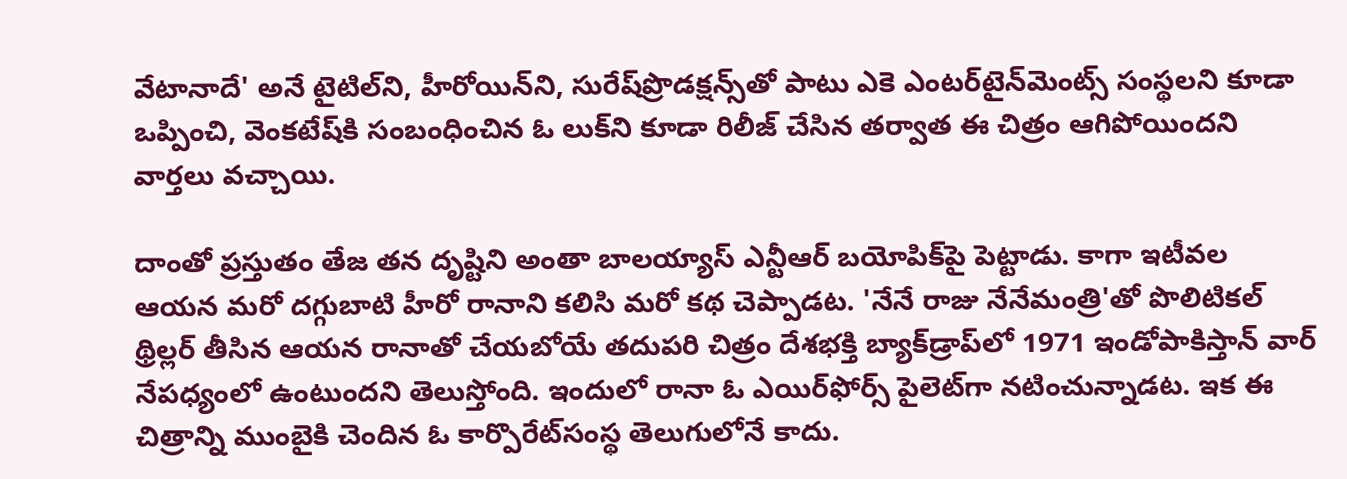వేటానాదే' అనే టైటిల్‌ని, హీరోయిన్‌ని, సురేష్‌ప్రొడక్షన్స్‌తో పాటు ఎకె ఎంటర్‌టైన్‌మెంట్స్‌ సంస్థలని కూడా ఒప్పించి, వెంకటేష్‌కి సంబంధించిన ఓ లుక్‌ని కూడా రిలీజ్‌ చేసిన తర్వాత ఈ చిత్రం ఆగిపోయిందని వార్తలు వచ్చాయి.

దాంతో ప్రస్తుతం తేజ తన దృష్టిని అంతా బాలయ్యాస్‌ ఎన్టీఆర్‌ బయోపిక్‌పై పెట్టాడు. కాగా ఇటీవల ఆయన మరో దగ్గుబాటి హీరో రానాని కలిసి మరో కథ చెప్పాడట. 'నేనే రాజు నేనేమంత్రి'తో పొలిటికల్‌ థ్రిల్లర్‌ తీసిన ఆయన రానాతో చేయబోయే తదుపరి చిత్రం దేశభక్తి బ్యాక్‌డ్రాప్‌లో 1971 ఇండోపాకిస్తాన్‌ వార్‌ నేపధ్యంలో ఉంటుందని తెలుస్తోంది. ఇందులో రానా ఓ ఎయిర్‌ఫోర్స్‌ పైలెట్‌గా నటించున్నాడట. ఇక ఈ చిత్రాన్ని ముంబైకి చెందిన ఓ కార్పొరేట్‌సంస్థ తెలుగులోనే కాదు.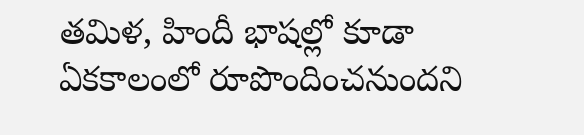తమిళ, హిందీ భాషల్లో కూడా ఏకకాలంలో రూపొందించనుందని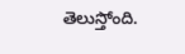తెలుస్తోంది.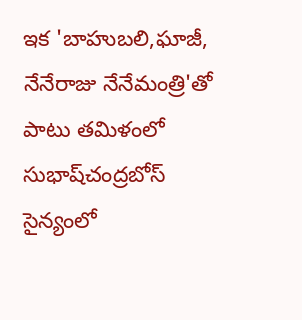ఇక 'బాహుబలి,ఘాజీ, నేనేరాజు నేనేమంత్రి'తో పాటు తమిళంలో సుభాష్‌చంద్రబోస్‌ సైన్యంలో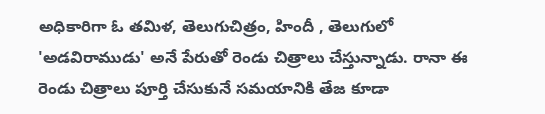అధికారిగా ఓ తమిళ, తెలుగుచిత్రం, హిందీ , తెలుగులో 'అడవిరాముడు' అనే పేరుతో రెండు చిత్రాలు చేస్తున్నాడు. రానా ఈ రెండు చిత్రాలు పూర్తి చేసుకునే సమయానికి తేజ కూడా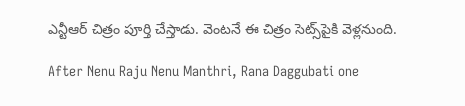ఎన్టీఆర్‌ చిత్రం పూర్తి చేస్తాడు. వెంటనే ఈ చిత్రం సెట్స్‌పైకి వెళ్లనుంది.

After Nenu Raju Nenu Manthri, Rana Daggubati one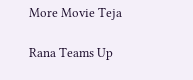More Movie Teja

Rana Teams Up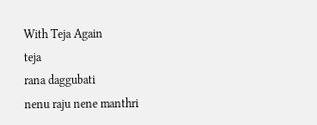With Teja Again
teja
rana daggubati
nenu raju nene manthri